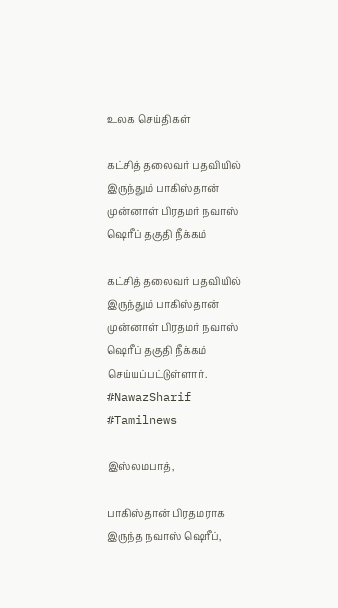உலக செய்திகள்

கட்சித் தலைவர் பதவியில் இருந்தும் பாகிஸ்தான் முன்னாள் பிரதமர் நவாஸ் ஷெரீப் தகுதி நீக்கம்

கட்சித் தலைவர் பதவியில் இருந்தும் பாகிஸ்தான் முன்னாள் பிரதமர் நவாஸ் ஷெரீப் தகுதி நீக்கம் செய்யப்பட்டுள்ளார். #NawazSharif #Tamilnews

இஸ்லமபாத்,

பாகிஸ்தான் பிரதமராக இருந்த நவாஸ் ஷெரீப்,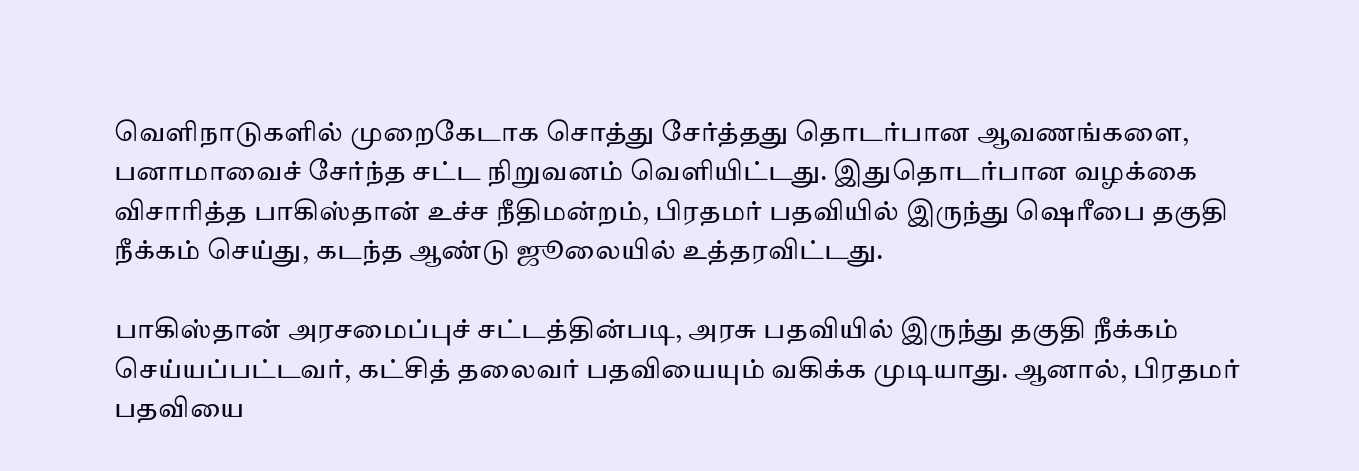வெளிநாடுகளில் முறைகேடாக சொத்து சேர்த்தது தொடர்பான ஆவணங்களை, பனாமாவைச் சேர்ந்த சட்ட நிறுவனம் வெளியிட்டது. இதுதொடர்பான வழக்கை விசாரித்த பாகிஸ்தான் உச்ச நீதிமன்றம், பிரதமர் பதவியில் இருந்து ஷெரீபை தகுதி நீக்கம் செய்து, கடந்த ஆண்டு ஜூலையில் உத்தரவிட்டது.

பாகிஸ்தான் அரசமைப்புச் சட்டத்தின்படி, அரசு பதவியில் இருந்து தகுதி நீக்கம் செய்யப்பட்டவர், கட்சித் தலைவர் பதவியையும் வகிக்க முடியாது. ஆனால், பிரதமர் பதவியை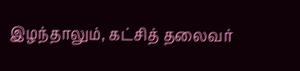இழந்தாலும், கட்சித் தலைவர்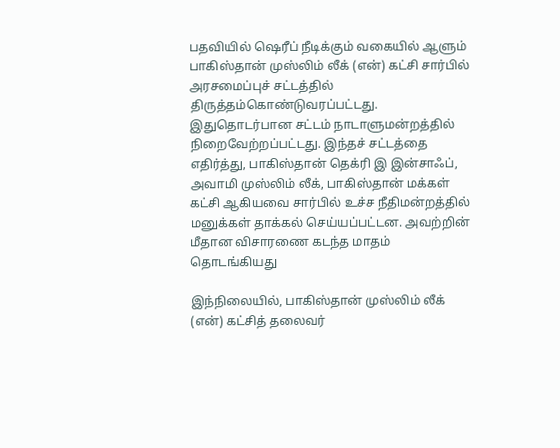பதவியில் ஷெரீப் நீடிக்கும் வகையில் ஆளும் பாகிஸ்தான் முஸ்லிம் லீக் (என்) கட்சி சார்பில் அரசமைப்புச் சட்டத்தில் திருத்தம்கொண்டுவரப்பட்டது. இதுதொடர்பான சட்டம் நாடாளுமன்றத்தில் நிறைவேற்றப்பட்டது. இந்தச் சட்டத்தை எதிர்த்து, பாகிஸ்தான் தெக்ரி இ இன்சாஃப், அவாமி முஸ்லிம் லீக், பாகிஸ்தான் மக்கள் கட்சி ஆகியவை சார்பில் உச்ச நீதிமன்றத்தில் மனுக்கள் தாக்கல் செய்யப்பட்டன. அவற்றின் மீதான விசாரணை கடந்த மாதம் தொடங்கியது

இந்நிலையில், பாகிஸ்தான் முஸ்லிம் லீக் (என்) கட்சித் தலைவர்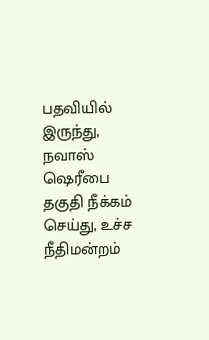பதவியில் இருந்து, நவாஸ் ஷெரீபை தகுதி நீக்கம் செய்து, உச்ச நீதிமன்றம்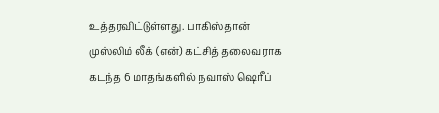உத்தரவிட்டுள்ளது. பாகிஸ்தான் முஸ்லிம் லீக் (என்) கட்சித் தலைவராக கடந்த 6 மாதங்களில் நவாஸ் ஷெரீப்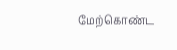மேற்கொண்ட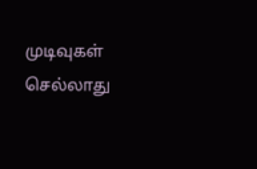முடிவுகள் செல்லாது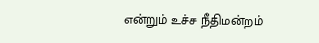என்றும் உச்ச நீதிமன்றம்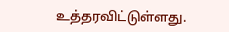உத்தரவிட்டுள்ளது.